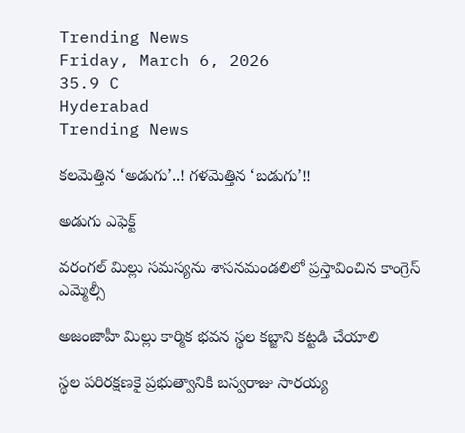Trending News
Friday, March 6, 2026
35.9 C
Hyderabad
Trending News

కలమెత్తిన ‘అడుగు’..! గళమెత్తిన ‘బడుగు’!!

అడుగు ఎఫెక్ట్

వరంగల్ మిల్లు సమస్యను శాసనమండలిలో ప్రస్తావించిన కాంగ్రెస్ ఎమ్మెల్సీ

అజంజాహీ మిల్లు కార్మిక భవన స్థల కబ్జాని కట్టడి చేయాలి

స్థల పరిరక్షణకై ప్రభుత్వానికి బస్వరాజు సారయ్య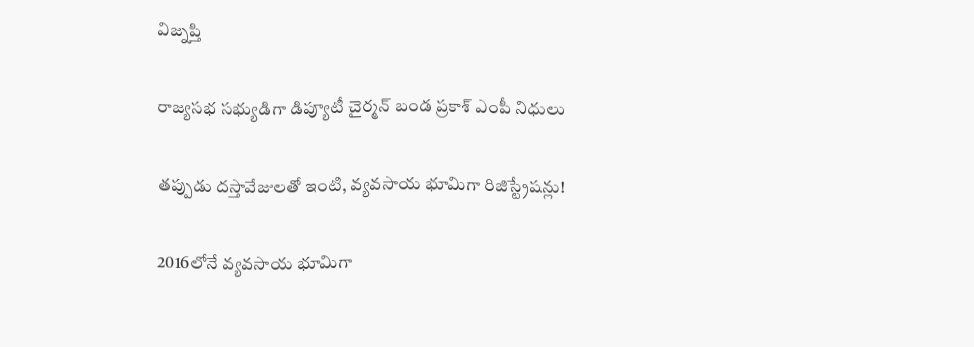విజ్నప్తి

రాజ్యసభ సభ్యుడిగా డిప్యూటీ చైర్మన్ బండ ప్రకాశ్ ఎంపీ నిధులు

తప్పుడు దస్తావేజులతో ఇంటి, వ్యవసాయ భూమిగా రిజిస్ట్రేషన్లు!

2016లోనే వ్యవసాయ భూమిగా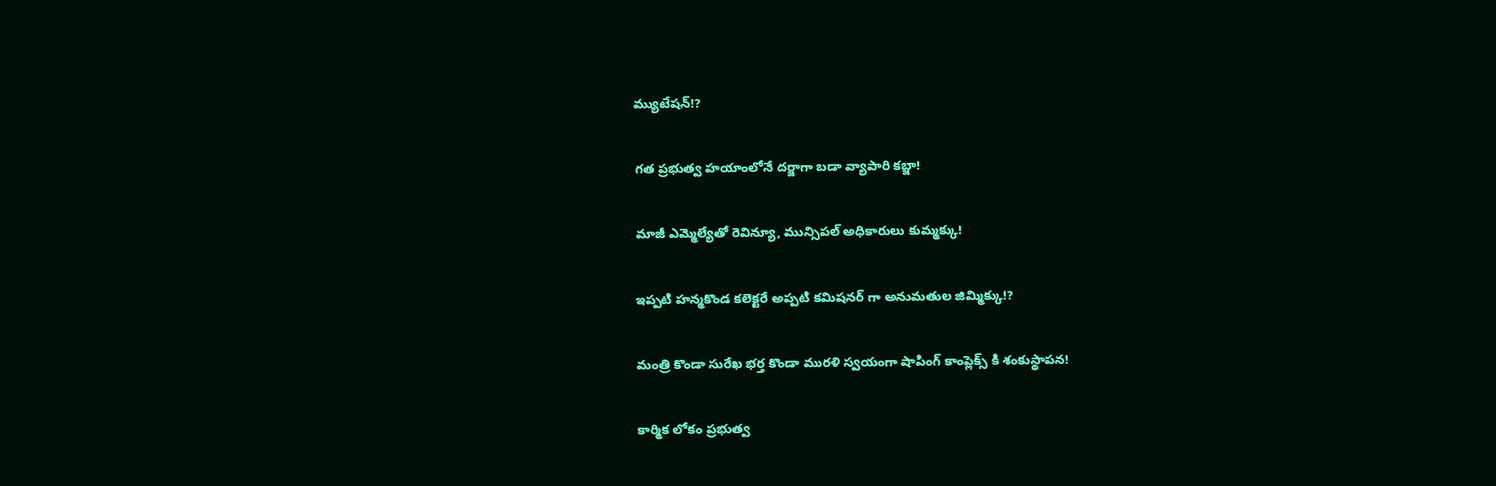మ్యుటేషన్!?

గత ప్రభుత్వ హయాంలోనే దర్జాగా బడా వ్యాపారి కబ్జా!

మాజీ ఎమ్మెల్యేతో రెవిన్యూ, మున్సిపల్ అధికారులు కుమ్మక్కు!

ఇప్పటి హన్మకొండ కలెక్టరే అప్పటి కమిషనర్ గా అనుమతుల జిమ్మిక్కు!?

మంత్రి కొండా సురేఖ భర్త కొండా మురళి స్వయంగా షాపింగ్ కాంప్లెక్స్ కి శంకుస్థాపన!

కార్మిక లోకం ప్రభుత్వ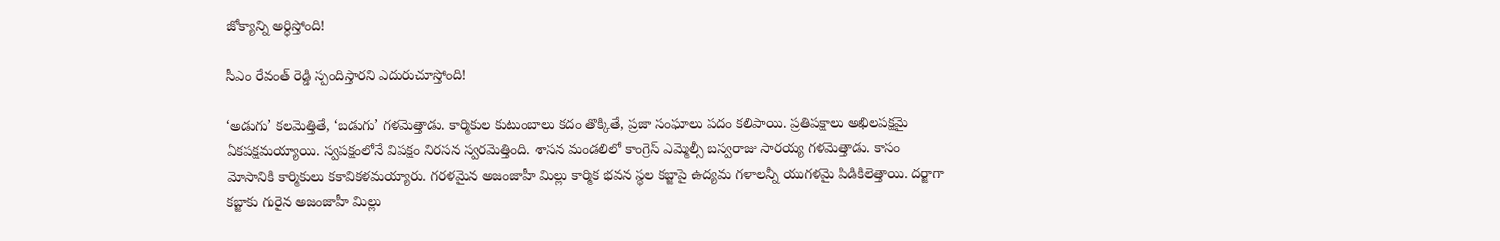జోక్యాన్ని అర్ధిస్తోంది!

సీఎం రేవంత్ రెడ్డి స్పందిస్తారని ఎదురుచూస్తోంది!

‘అడుగు’ కలమెత్తితే, ‘బడుగు’ గళమెత్తాడు. కార్మికుల కుటుంబాలు కదం తొక్కితే, ప్రజా సంఘాలు పదం కలిపాయి. ప్రతిపక్షాలు అఖిలపక్షమై ఏకపక్షమయ్యాయి. స్వపక్షంలోనే విపక్షం నిరసన స్వరమెత్తింది. శాసన మండలిలో కాంగ్రెస్ ఎమ్మెల్సీ బస్వరాజు సారయ్య గళమెత్తాడు. కాసం మోసానికి కార్మికులు కకావికళమయ్యారు. గరళమైన అజంజాహీ మిల్లు కార్మిక భవన స్థల కబ్జాపై ఉద్యమ గళాలన్నీ యుగళమై పిడికిలెత్తాయి. దర్జాగా కబ్జాకు గురైన అజంజాహీ మిల్లు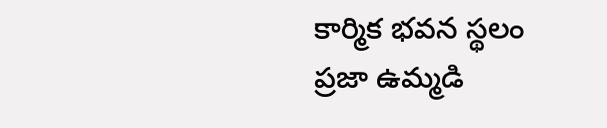కార్మిక భవన స్థలం ప్రజా ఉమ్మడి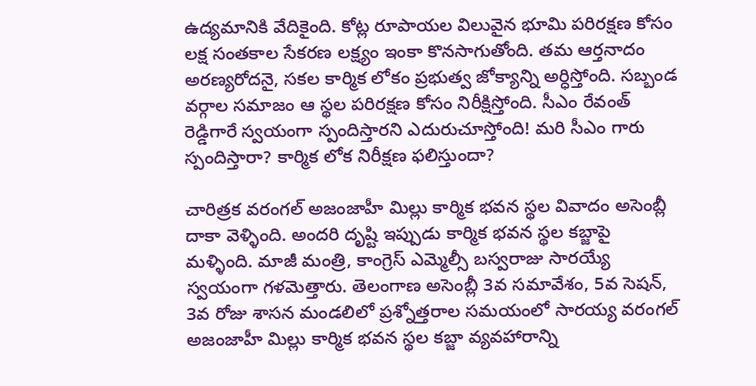ఉద్యమానికి వేదికైంది. కోట్ల రూపాయల విలువైన భూమి పరిరక్షణ కోసం లక్ష సంతకాల సేకరణ లక్ష్యం ఇంకా కొనసాగుతోంది. తమ ఆర్తనాదం అరణ్యరోదనై, సకల కార్మిక లోకం ప్రభుత్వ జోక్యాన్ని అర్ధిస్తోంది. సబ్బండ వర్గాల సమాజం ఆ స్థల పరిరక్షణ కోసం నిరీక్షిస్తోంది. సీఎం రేవంత్ రెడ్డిగారే స్వయంగా స్పందిస్తారని ఎదురుచూస్తోంది! మరి సీఎం గారు స్పందిస్తారా? కార్మిక లోక నిరీక్షణ ఫలిస్తుందా?

చారిత్రక వరంగల్ అజంజాహీ మిల్లు కార్మిక భవన స్థల వివాదం అసెంబ్లీ దాకా వెళ్ళింది. అందరి దృష్టి ఇప్పుడు కార్మిక భవన స్థల కబ్జాపై మళ్ళింది. మాజీ మంత్రి, కాంగ్రెస్ ఎమ్మెల్సీ బస్వరాజు సారయ్యే స్వయంగా గళమెత్తారు. తెలంగాణ అసెంబ్లీ 3వ సమావేశం, 5వ సెషన్, 3వ రోజు శాసన మండలిలో ప్రశ్నోత్తరాల సమయంలో సారయ్య వరంగల్ అజంజాహీ మిల్లు కార్మిక భవన స్థల కబ్జా వ్యవహారాన్ని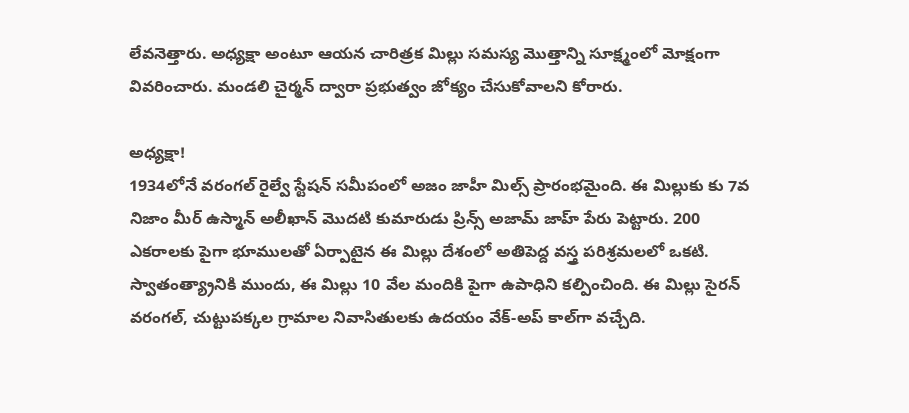లేవనెత్తారు. అధ్యక్షా అంటూ ఆయన చారిత్రక మిల్లు సమస్య మొత్తాన్ని సూక్ష్మంలో మోక్షంగా వివరించారు. మండలి చైర్మన్ ద్వారా ప్రభుత్వం జోక్యం చేసుకోవాలని కోరారు.

అధ్యక్షా!
1934లోనే వరంగల్ రైల్వే స్టేషన్ సమీపంలో అజం జాహీ మిల్స్ ప్రారంభమైంది. ఈ మిల్లుకు కు 7వ నిజాం మీర్ ఉస్మాన్ అలీఖాన్ మొదటి కుమారుడు ప్రిన్స్ అజామ్ జాహ్ పేరు పెట్టారు. 200 ఎకరాలకు పైగా భూములతో ఏర్పాటైన ఈ మిల్లు దేశంలో అతిపెద్ద వస్త్ర పరిశ్రమలలో ఒకటి. స్వాతంత్య్రానికి ముందు, ఈ మిల్లు 10 వేల మందికి పైగా ఉపాధిని కల్పించింది. ఈ మిల్లు సైరన్ వరంగల్, చుట్టుపక్కల గ్రామాల నివాసితులకు ఉదయం వేక్-అప్ కాల్‌గా వచ్చేది.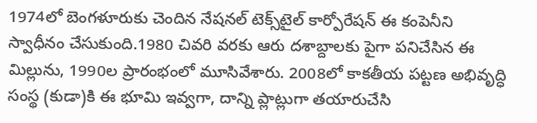1974లో బెంగళూరుకు చెందిన నేషనల్ టెక్స్‌టైల్ కార్పోరేషన్ ఈ కంపెనీని స్వాధీనం చేసుకుంది.1980 చివరి వరకు ఆరు దశాబ్దాలకు పైగా పనిచేసిన ఈ మిల్లును, 1990ల ప్రారంభంలో మూసివేశారు. 2008లో కాకతీయ పట్టణ అభివృద్ధి సంస్థ (కుడా)కి ఈ భూమి ఇవ్వగా, దాన్ని ప్లాట్లుగా తయారుచేసి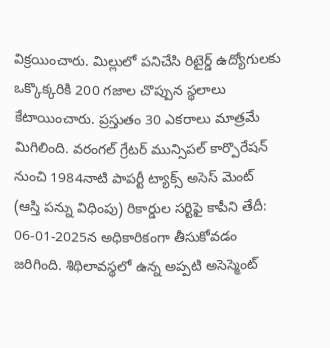విక్రయించారు. మిల్లులో పనిచేసి రిటైర్డ్ ఉద్యోగులకు ఒక్కొక్కరికి 200 గజాల చొప్పున స్థలాలు కేటాయించారు. ప్రస్తుతం 30 ఎకరాలు మాత్రమే మిగిలింది. వరంగల్ గ్రేటర్ మున్సిపల్ కార్పొరేషన్ నుంచి 1984నాటి పాపర్టీ ట్యాక్స్ అసెస్ మెంట్ (ఆస్తి పన్ను విధింపు) రికార్డుల సర్టిఫై కాపీని తేదీ: 06-01-2025న అధికారికంగా తీసుకోవడం జరిగింది. శిథిలావస్థలో ఉన్న అప్పటి అసెస్మెంట్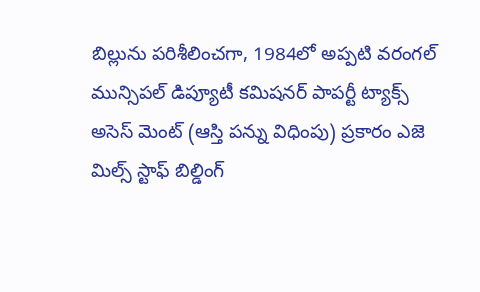బిల్లును పరిశీలించగా, 1984లో అప్పటి వరంగల్ మున్సిపల్ డిప్యూటీ కమిషనర్ పాపర్టీ ట్యాక్స్ అసెస్ మెంట్ (ఆస్తి పన్ను విధింపు) ప్రకారం ఎజె మిల్స్ స్టాఫ్ బిల్డింగ్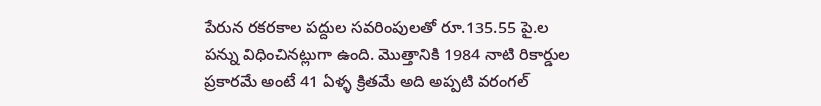పేరున రకరకాల పద్దుల సవరింపులతో రూ.135.55 పై.ల పన్ను విధించినట్లుగా ఉంది. మొత్తానికి 1984 నాటి రికార్డుల ప్రకారమే అంటే 41 ఏళ్ళ క్రితమే అది అప్పటి వరంగల్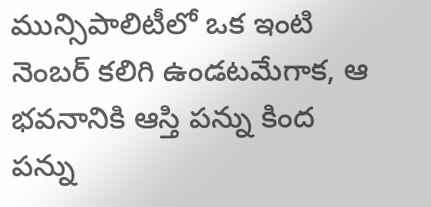మున్సిపాలిటీలో ఒక ఇంటి నెంబర్ కలిగి ఉండటమేగాక, ఆ భవనానికి ఆస్తి పన్ను కింద పన్ను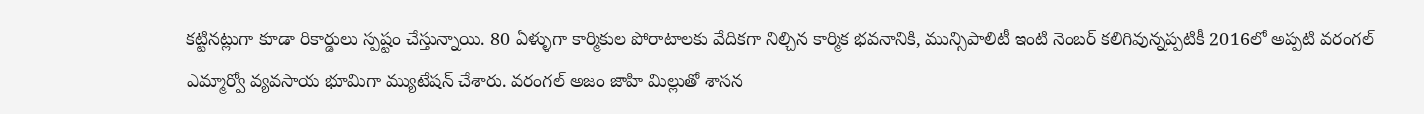కట్టినట్లుగా కూడా రికార్డులు స్పష్టం చేస్తున్నాయి. 80 ఏళ్ళుగా కార్మికుల పోరాటాలకు వేదికగా నిల్చిన కార్మిక భవనానికి, మున్సిపాలిటీ ఇంటి నెంబర్ కలిగివున్నప్పటికీ 2016లో అప్పటి వరంగల్ ఎమ్మార్వో వ్యవసాయ భూమిగా మ్యుటేషన్ చేశారు. వరంగల్ అజం జాహి మిల్లుతో శాసన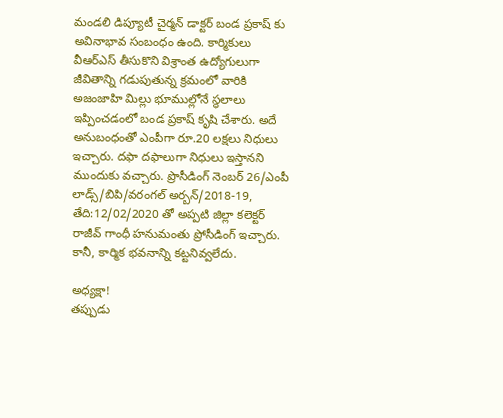మండలి డిప్యూటీ చైర్మన్ డాక్టర్ బండ ప్రకాష్ కు అవినాభావ సంబంధం ఉంది. కార్మికులు వీఆర్ఎస్ తీసుకొని విశ్రాంత ఉద్యోగులుగా జీవితాన్ని గడుపుతున్న క్రమంలో వారికి అజంజాహి మిల్లు భూముల్లోనే స్థలాలు ఇప్పించడంలో బండ ప్రకాష్ కృషి చేశారు. అదే అనుబంధంతో ఎంపీగా రూ.20 లక్షలు నిధులు ఇచ్చారు. దఫా దఫాలుగా నిధులు ఇస్తానని ముందుకు వచ్చారు. ప్రొసీడింగ్ నెంబర్ 26/ఎంపీ లాడ్స్/బిపి/వరంగల్ అర్బన్/2018-19, తేది:12/02/2020 తో అప్పటి జిల్లా కలెక్టర్ రాజీవ్ గాంధీ హనుమంతు ప్రోసీడింగ్ ఇచ్చారు. కానీ, కార్మిక భవనాన్ని కట్టనివ్వలేదు.

అధ్యక్షా!
తప్పుడు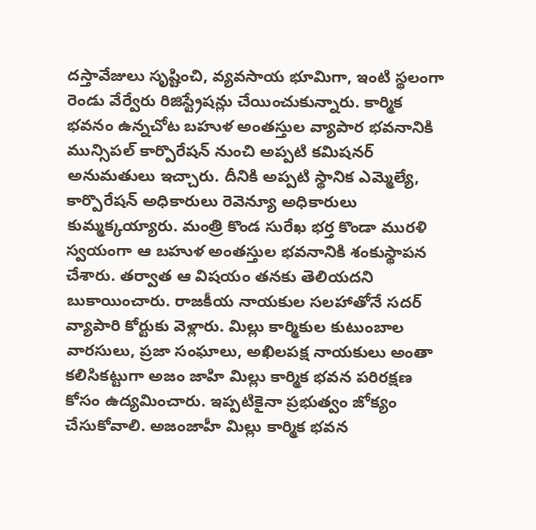దస్తావేజులు సృష్టించి, వ్యవసాయ భూమిగా, ఇంటి స్థలంగా రెండు వేర్వేరు రిజిస్ట్రేషన్లు చేయించుకున్నారు. కార్మిక భవనం ఉన్నచోట బహుళ అంతస్తుల వ్యాపార భవనానికి మున్సిపల్ కార్పొరేషన్ నుంచి అప్పటి కమిషనర్ అనుమతులు ఇచ్చారు. దీనికి అప్పటి స్థానిక ఎమ్మెల్యే, కార్పొరేషన్ అధికారులు రెవెన్యూ అధికారులు కుమ్మక్కయ్యారు. మంత్రి కొండ సురేఖ భర్త కొండా మురళి స్వయంగా ఆ బహుళ అంతస్తుల భవనానికి శంకుస్థాపన చేశారు. తర్వాత ఆ విషయం తనకు తెలియదని బుకాయించారు. రాజకీయ నాయకుల సలహాతోనే సదర్ వ్యాపారి కోర్టుకు వెళ్లారు. మిల్లు కార్మికుల కుటుంబాల వారసులు, ప్రజా సంఘాలు, అఖిలపక్ష నాయకులు అంతా కలిసికట్టుగా అజం జాహి మిల్లు కార్మిక భవన పరిరక్షణ కోసం ఉద్యమించారు. ఇప్పటికైనా ప్రభుత్వం జోక్యం చేసుకోవాలి. అజంజాహీ మిల్లు కార్మిక భవన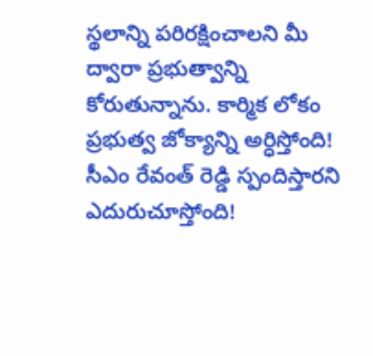స్థలాన్ని పరిరక్షించాలని మీ ద్వారా ప్రభుత్వాన్ని కోరుతున్నాను. కార్మిక లోకం ప్రభుత్వ జోక్యాన్ని అర్ధిస్తోంది! సీఎం రేవంత్ రెడ్డి స్పందిస్తారని ఎదురుచూస్తోంది!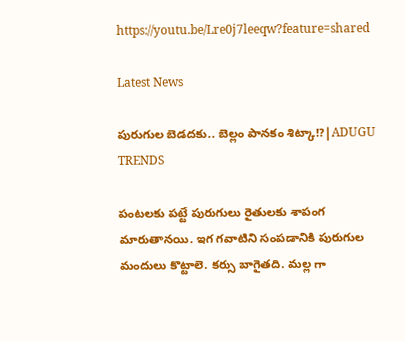https://youtu.be/Lre0j7leeqw?feature=shared

Latest News

పురుగుల బెడదకు.. బెల్లం పానకం శిట్కా!?|ADUGU TRENDS

పంటలకు పట్టే పురుగులు రైతులకు శాపంగ మారుతానయి. ఇగ గవాటిని సంపడానికి పురుగుల మందులు కొట్టాలె. కర్సు బాగైతది. మల్ల గా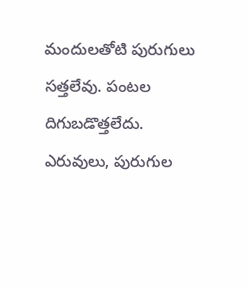మందులతోటి పురుగులు సత్తలేవు. పంటల దిగుబడొత్తలేదు. ఎరువులు, పురుగుల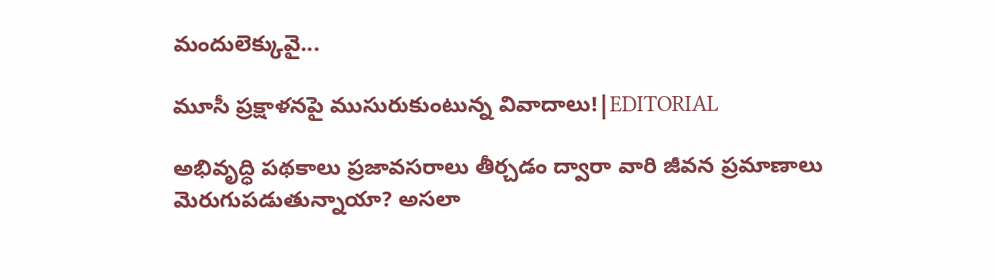మందులెక్కువై...

మూసీ ప్రక్షాళనపై ముసురుకుంటున్న వివాదాలు!|EDITORIAL

అభివృద్ధి పథకాలు ప్రజావసరాలు తీర్చడం ద్వారా వారి జీవన ప్రమాణాలు మెరుగుపడుతున్నాయా? అసలా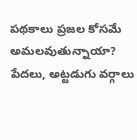పథకాలు ప్రజల కోసమే అమలవుతున్నాయా? పేదలు, అట్టడుగు వర్గాలు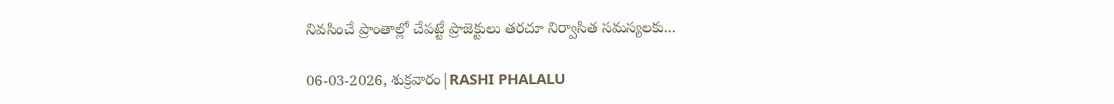నివసించే ప్రాంతాల్లో చేపట్టే ప్రాజెక్టులు తరచూ నిర్వాసిత సమస్యలకు...

06-03-2026, శుక్రవారం|RASHI PHALALU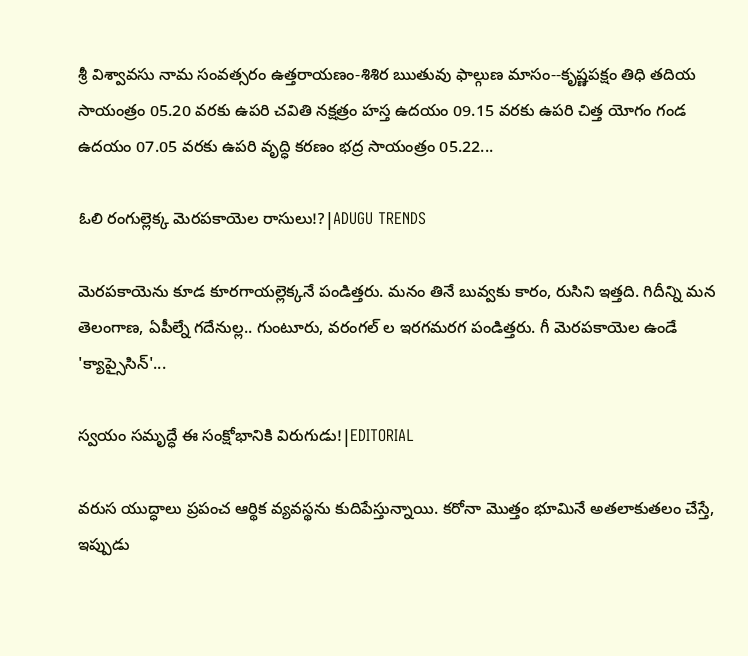శ్రీ విశ్వావసు నామ సంవత్సరం ఉత్తరాయణం-శిశిర ఋతువు ఫాల్గుణ మాసం--కృష్ణపక్షం తిధి తదియ సాయంత్రం 05.20 వరకు ఉపరి చవితి నక్షత్రం హస్త ఉదయం 09.15 వరకు ఉపరి చిత్త యోగం గండ ఉదయం 07.05 వరకు ఉపరి వృద్ధి కరణం భద్ర సాయంత్రం 05.22...

ఓలి రంగుల్లెక్క మెరపకాయెల రాసులు!?|ADUGU TRENDS

మెరపకాయెను కూడ కూరగాయల్లెక్కనే పండిత్తరు. మనం తినే బువ్వకు కారం, రుసిని ఇత్తది. గిదీన్ని మన తెలంగాణ, ఏపీల్నే గదేనుల్ల.. గుంటూరు, వరంగల్ ల ఇరగమరగ పండిత్తరు. గీ మెరపకాయెల ఉండే 'క్యాప్సైసిన్'...

స్వయం సమృద్ధే ఈ సంక్షోభానికి విరుగుడు!|EDITORIAL

వరుస యుద్ధాలు ప్రపంచ ఆర్థిక వ్యవస్థను కుదిపేస్తున్నాయి. కరోనా మొత్తం భూమినే అతలాకుతలం చేస్తే, ఇప్పుడు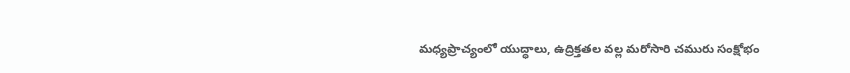మధ్యప్రాచ్యంలో యుద్ధాలు, ఉద్రిక్తతల వల్ల మరోసారి చమురు సంక్షోభం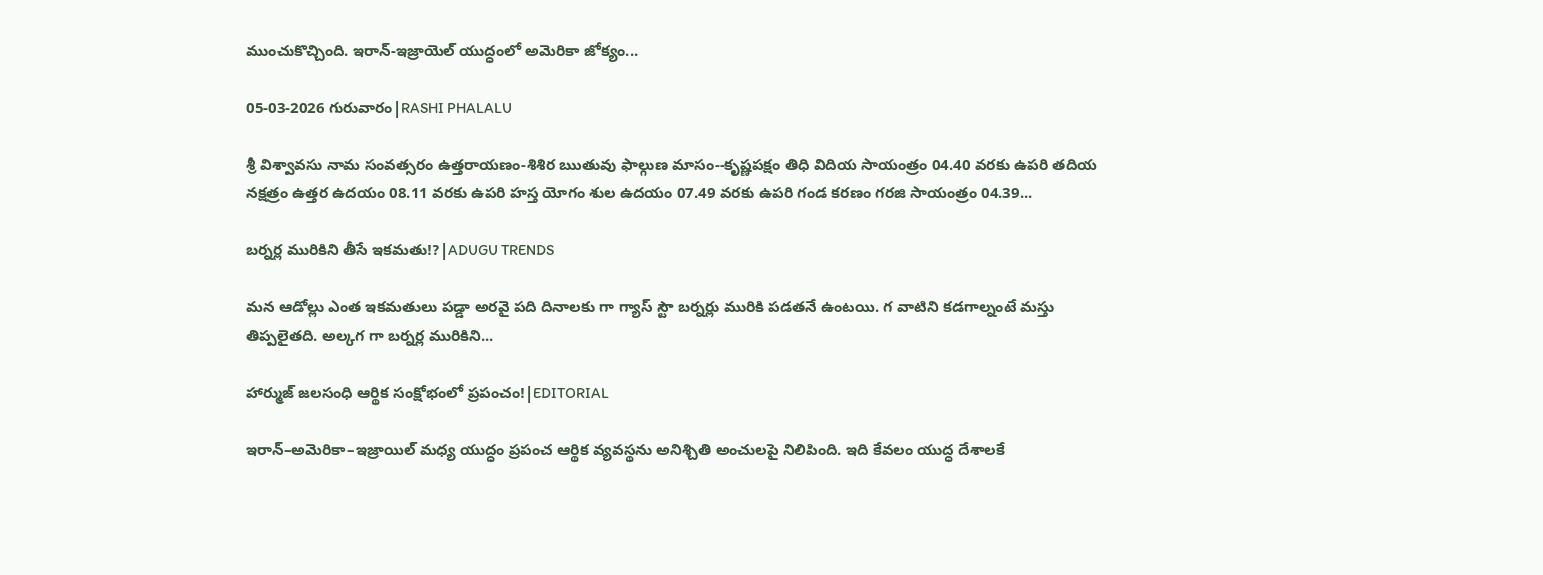ముంచుకొచ్చింది. ఇరాన్-ఇజ్రాయెల్ యుద్ధంలో అమెరికా జోక్యం...

05-03-2026 గురువారం|RASHI PHALALU

శ్రీ విశ్వావసు నామ సంవత్సరం ఉత్తరాయణం-శిశిర ఋతువు ఫాల్గుణ మాసం--కృష్ణపక్షం తిధి విదియ సాయంత్రం 04.40 వరకు ఉపరి తదియ నక్షత్రం ఉత్తర ఉదయం 08.11 వరకు ఉపరి హస్త యోగం శుల ఉదయం 07.49 వరకు ఉపరి గండ కరణం గరజి సాయంత్రం 04.39...

బర్నర్ల మురికిని తీసే ఇకమతు!?|ADUGU TRENDS

మన ఆడోల్లు ఎంత ఇకమతులు పడ్డా అరవై పది దినాలకు గా గ్యాస్ స్టౌ బర్నర్లు మురికి పడతనే ఉంటయి. గ వాటిని కడగాల్నంటే మస్తు తిప్పలైతది. అల్కగ గా బర్నర్ల మురికిని...

హార్ముజ్ జలసంధి ఆర్థిక సంక్షోభంలో ప్రపంచం!|EDITORIAL

ఇరాన్–అమెరికా–ఇజ్రాయిల్ మధ్య యుద్ధం ప్రపంచ ఆర్థిక వ్యవస్థను అనిశ్చితి అంచులపై నిలిపింది. ఇది కేవలం యుద్ధ దేశాలకే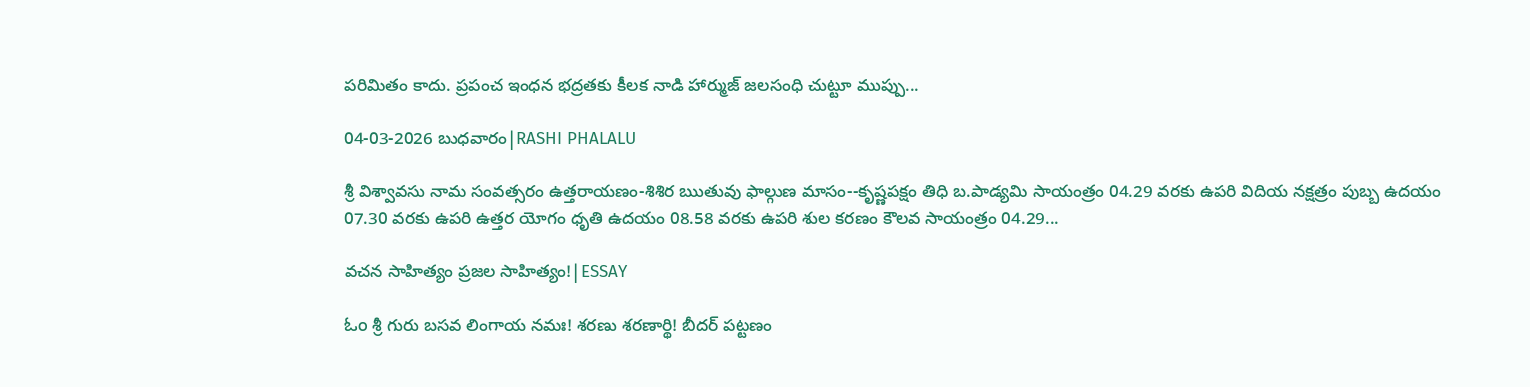పరిమితం కాదు. ప్రపంచ ఇంధన భద్రతకు కీలక నాడి హార్ముజ్ జలసంధి చుట్టూ ముప్పు...

04-03-2026 బుధవారం|RASHI PHALALU

శ్రీ విశ్వావసు నామ సంవత్సరం ఉత్తరాయణం-శిశిర ఋతువు ఫాల్గుణ మాసం--కృష్ణపక్షం తిధి బ.పాడ్యమి సాయంత్రం 04.29 వరకు ఉపరి విదియ నక్షత్రం పుబ్బ ఉదయం 07.30 వరకు ఉపరి ఉత్తర యోగం ధృతి ఉదయం 08.58 వరకు ఉపరి శుల కరణం కౌలవ సాయంత్రం 04.29...

వచన సాహిత్యం ప్రజల సాహిత్యం!|ESSAY

ಓಂ శ్రీ గురు బసవ లింగాయ నమః! శరణు శరణార్థి! బీదర్ పట్టణం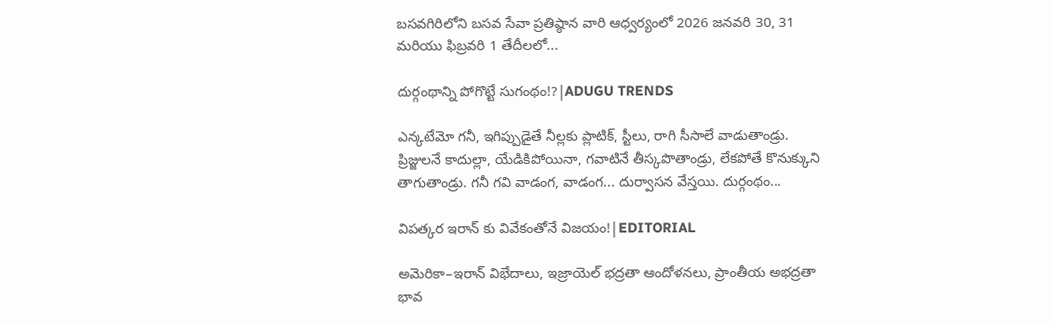బసవగిరిలోని బసవ సేవా ప్రతిష్ఠాన వారి ఆధ్వర్యంలో 2026 జనవరి 30, 31 మరియు ఫిబ్రవరి 1 తేదీలలో...

దుర్గంథాన్ని పోగొట్టే సుగంథం!?|ADUGU TRENDS

ఎన్కటేమో గనీ, ఇగిప్పుడైతే నీల్లకు ప్లాటిక్, స్టీలు, రాగి సీసాలే వాడుతాండ్రు. ప్రిజ్జులనే కాదుల్లా, యేడికిపోయినా, గవాటినే తీస్కపొతాండ్రు, లేకపోతే కొనుక్కుని తాగుతాండ్రు. గనీ గవి వాడంగ, వాడంగ... దుర్వాసన వేస్తయి. దుర్గంథం...

విపత్కర ఇరాన్ కు వివేకంతోనే విజయం!|EDITORIAL

అమెరికా–ఇరాన్ విభేదాలు, ఇజ్రాయెల్ భద్రతా ఆందోళనలు, ప్రాంతీయ అభద్రతా భావ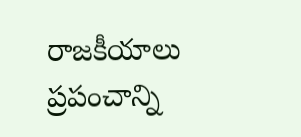రాజకీయాలు ప్రపంచాన్ని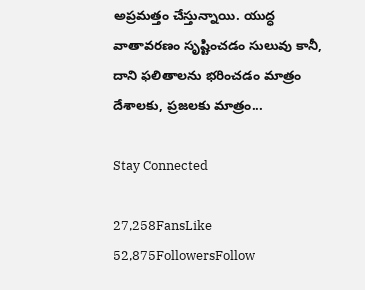అప్రమత్తం చేస్తున్నాయి. యుద్ధ వాతావరణం సృష్టించడం సులువు కానీ, దాని ఫలితాలను భరించడం మాత్రం దేశాలకు, ప్రజలకు మాత్రం...

Stay Connected

27,258FansLike
52,875FollowersFollow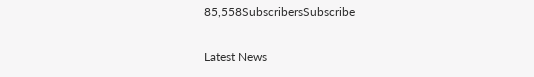85,558SubscribersSubscribe

Latest News